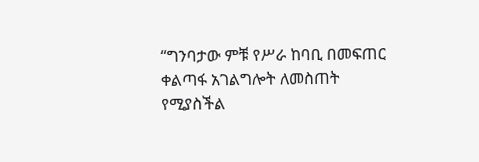“ግንባታው ምቹ የሥራ ከባቢ በመፍጠር ቀልጣፋ አገልግሎት ለመስጠት የሚያስችል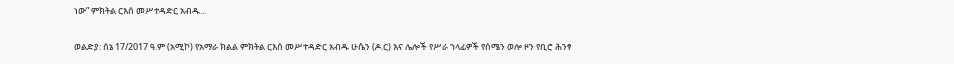ነው” ምክትል ርእሰ መሥተዳድር አብዱ...

ወልድያ: ሰኔ 17/2017 ዓ.ም (አሚኮ) የአማራ ክልል ምክትል ርእሰ መሥተዳድር አብዱ ሁሴን (ዶ.ር) እና ሌሎች የሥራ ኀላፊዎች የሰሜን ወሎ ዞን የቢሮ ሕንፃ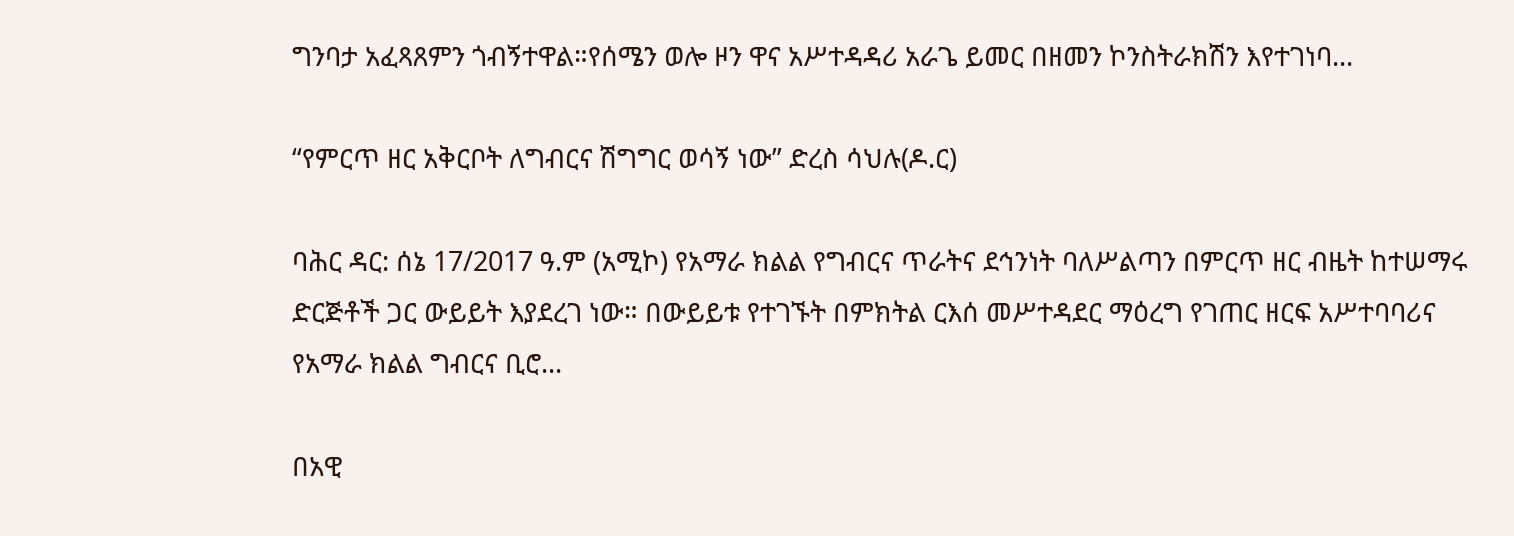ግንባታ አፈጻጸምን ጎብኝተዋል።የሰሜን ወሎ ዞን ዋና አሥተዳዳሪ አራጌ ይመር በዘመን ኮንስትራክሽን እየተገነባ...

“የምርጥ ዘር አቅርቦት ለግብርና ሽግግር ወሳኝ ነው” ድረስ ሳህሉ(ዶ.ር)

ባሕር ዳር: ሰኔ 17/2017 ዓ.ም (አሚኮ) የአማራ ክልል የግብርና ጥራትና ደኅንነት ባለሥልጣን በምርጥ ዘር ብዜት ከተሠማሩ ድርጅቶች ጋር ውይይት እያደረገ ነው። በውይይቱ የተገኙት በምክትል ርእሰ መሥተዳደር ማዕረግ የገጠር ዘርፍ አሥተባባሪና የአማራ ክልል ግብርና ቢሮ...

በአዊ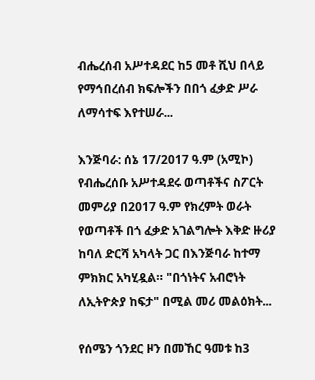ብሔረሰብ አሥተዳደር ከ5 መቶ ሺህ በላይ የማኅበረሰብ ክፍሎችን በበጎ ፈቃድ ሥራ ለማሳተፍ እየተሠራ...

እንጅባራ: ሰኔ 17/2017 ዓ.ም (አሚኮ) የብሔረሰቡ አሥተዳደሩ ወጣቶችና ስፖርት መምሪያ በ2017 ዓ.ም የክረምት ወራት የወጣቶች በጎ ፈቃድ አገልግሎት እቅድ ዙሪያ ከባለ ድርሻ አካላት ጋር በእንጅባራ ከተማ ምክክር አካሂዷል። "በጎነትና አብሮነት ለኢትዮጵያ ከፍታ" በሚል መሪ መልዕክት...

የሰሜን ጎንደር ዞን በመኸር ዓመቱ ከ3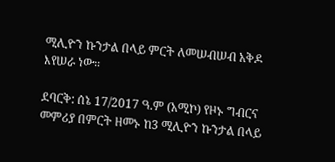ሚሊዮን ኩንታል በላይ ምርት ለመሠብሠብ አቅዶ እየሠራ ነው።

ደባርቅ: ሰኔ 17/2017 ዓ.ም (አሚኮ) የዞኑ ግብርና መምሪያ በምርት ዘመኑ ከ3 ሚሊዮን ኩንታል በላይ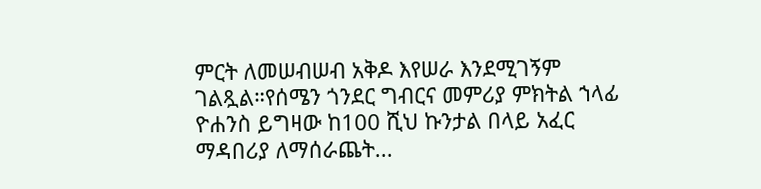ምርት ለመሠብሠብ አቅዶ እየሠራ እንደሚገኝም ገልጿል።የሰሜን ጎንደር ግብርና መምሪያ ምክትል ኀላፊ ዮሐንስ ይግዛው ከ100 ሺህ ኩንታል በላይ አፈር ማዳበሪያ ለማሰራጨት...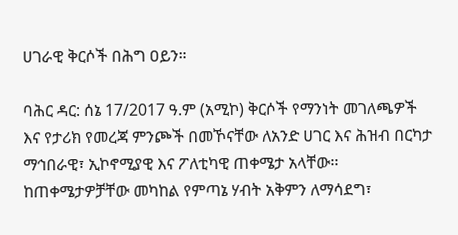ሀገራዊ ቅርሶች በሕግ ዐይን።

ባሕር ዳር: ሰኔ 17/2017 ዓ.ም (አሚኮ) ቅርሶች የማንነት መገለጫዎች እና የታሪክ የመረጃ ምንጮች በመኾናቸው ለአንድ ሀገር እና ሕዝብ በርካታ ማኅበራዊ፣ ኢኮኖሚያዊ እና ፖለቲካዊ ጠቀሜታ አላቸው፡፡ ከጠቀሜታዎቻቸው መካከል የምጣኔ ሃብት አቅምን ለማሳደግ፣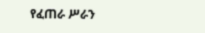የፈጠራ ሥራን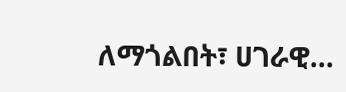ለማጎልበት፣ ሀገራዊ...